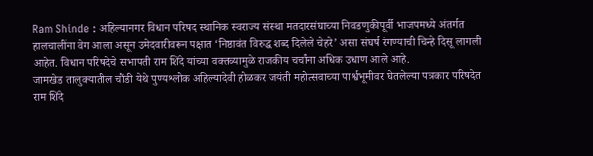Ram Shinde : अहिल्यानगर विधान परिषद स्थानिक स्वराज्य संस्था मतदारसंघाच्या निवडणुकीपूर्वी भाजपमध्ये अंतर्गत हालचालींना वेग आला असून उमेदवारीवरून पक्षात ‘निष्ठावंत विरुद्ध शब्द दिलेले चेहरे’ असा संघर्ष रंगण्याची चिन्हे दिसू लागली आहेत. विधान परिषदेचे सभापती राम शिंदे यांच्या वक्तव्यामुळे राजकीय चर्चांना अधिक उधाण आले आहे.
जामखेड तालुक्यातील चौंडी येथे पुण्यश्लोक अहिल्यादेवी होळकर जयंती महोत्सवाच्या पार्श्वभूमीवर घेतलेल्या पत्रकार परिषदेत राम शिंदे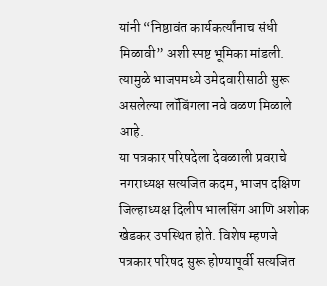यांनी “निष्ठावंत कार्यकर्त्यांनाच संधी मिळावी” अशी स्पष्ट भूमिका मांडली. त्यामुळे भाजपमध्ये उमेदवारीसाठी सुरू असलेल्या लॉबिंगला नवे वळण मिळाले आहे.
या पत्रकार परिषदेला देवळाली प्रवराचे नगराध्यक्ष सत्यजित कदम, भाजप दक्षिण जिल्हाध्यक्ष दिलीप भालसिंग आणि अशोक खेडकर उपस्थित होते. विशेष म्हणजे पत्रकार परिषद सुरू होण्यापूर्वी सत्यजित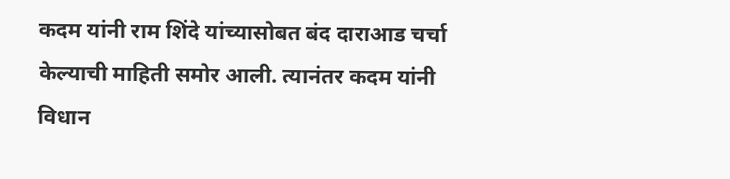कदम यांनी राम शिंदे यांच्यासोबत बंद दाराआड चर्चा केल्याची माहिती समोर आली. त्यानंतर कदम यांनी विधान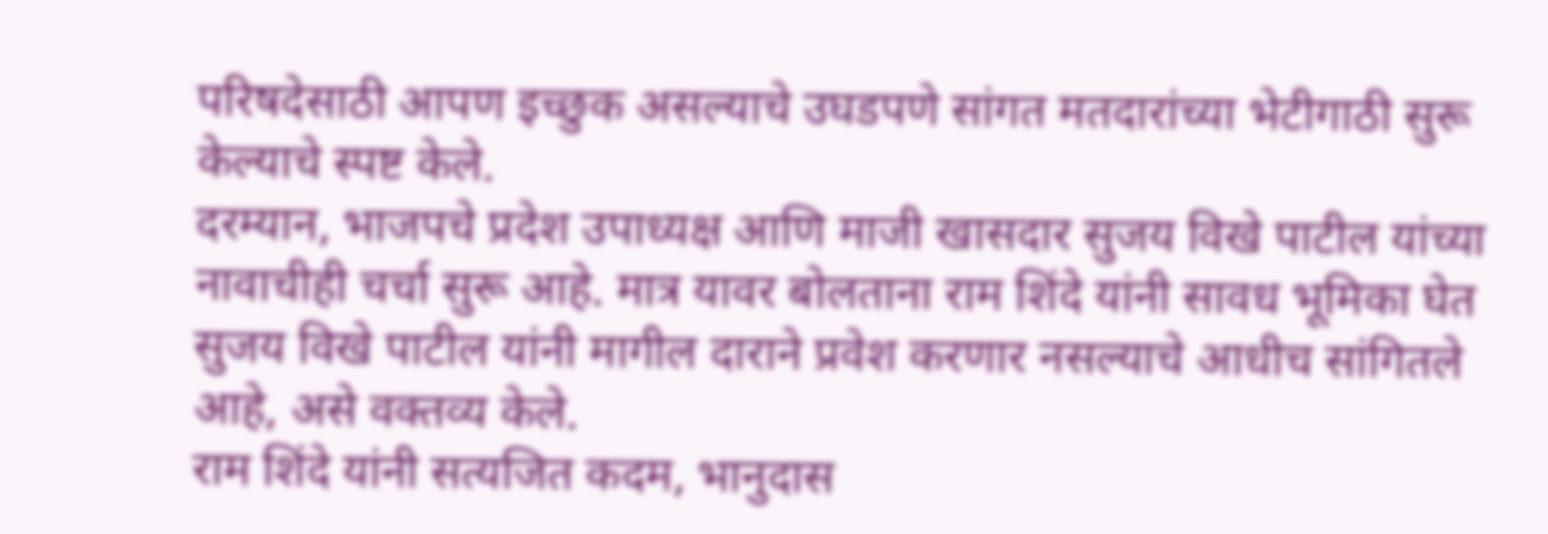परिषदेसाठी आपण इच्छुक असल्याचे उघडपणे सांगत मतदारांच्या भेटीगाठी सुरू केल्याचे स्पष्ट केले.
दरम्यान, भाजपचे प्रदेश उपाध्यक्ष आणि माजी खासदार सुजय विखे पाटील यांच्या नावाचीही चर्चा सुरू आहे. मात्र यावर बोलताना राम शिंदे यांनी सावध भूमिका घेत सुजय विखे पाटील यांनी मागील दाराने प्रवेश करणार नसल्याचे आधीच सांगितले आहे, असे वक्तव्य केले.
राम शिंदे यांनी सत्यजित कदम, भानुदास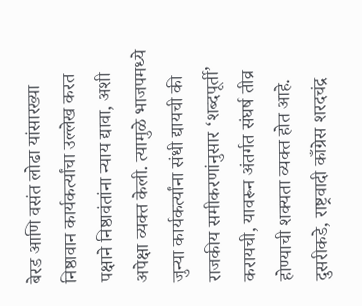बेरड आणि वसंत लोढा यांसारख्या निष्ठावान कार्यकर्त्यांचा उल्लेख करत पक्षाने निष्ठावंतांना न्याय द्यावा, अशी अपेक्षा व्यक्त केली. त्यामुळे भाजपमध्ये जुन्या कार्यकर्त्यांना संधी द्यायची की राजकीय समीकरणांनुसार ‘शब्दपूर्ती’ करायची, यावरून अंतर्गत संघर्ष तीव्र होण्याची शक्यता व्यक्त होत आहे.
दुसरीकडे, राष्ट्रवादी काँग्रेस शरदचंद्र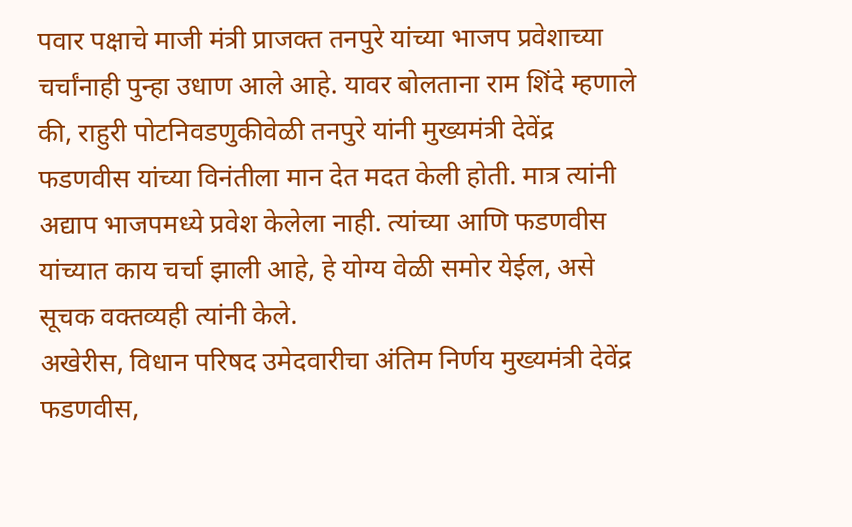पवार पक्षाचे माजी मंत्री प्राजक्त तनपुरे यांच्या भाजप प्रवेशाच्या चर्चांनाही पुन्हा उधाण आले आहे. यावर बोलताना राम शिंदे म्हणाले की, राहुरी पोटनिवडणुकीवेळी तनपुरे यांनी मुख्यमंत्री देवेंद्र फडणवीस यांच्या विनंतीला मान देत मदत केली होती. मात्र त्यांनी अद्याप भाजपमध्ये प्रवेश केलेला नाही. त्यांच्या आणि फडणवीस यांच्यात काय चर्चा झाली आहे, हे योग्य वेळी समोर येईल, असे सूचक वक्तव्यही त्यांनी केले.
अखेरीस, विधान परिषद उमेदवारीचा अंतिम निर्णय मुख्यमंत्री देवेंद्र फडणवीस,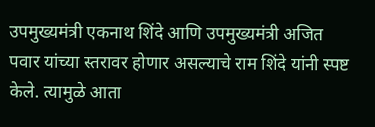उपमुख्यमंत्री एकनाथ शिंदे आणि उपमुख्यमंत्री अजित पवार यांच्या स्तरावर होणार असल्याचे राम शिंदे यांनी स्पष्ट केले. त्यामुळे आता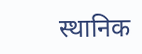स्थानिक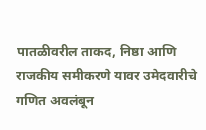पातळीवरील ताकद, निष्ठा आणि राजकीय समीकरणे यावर उमेदवारीचे गणित अवलंबून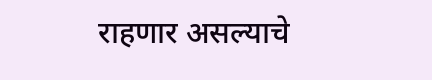राहणार असल्याचे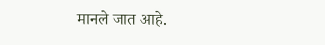मानले जात आहे.